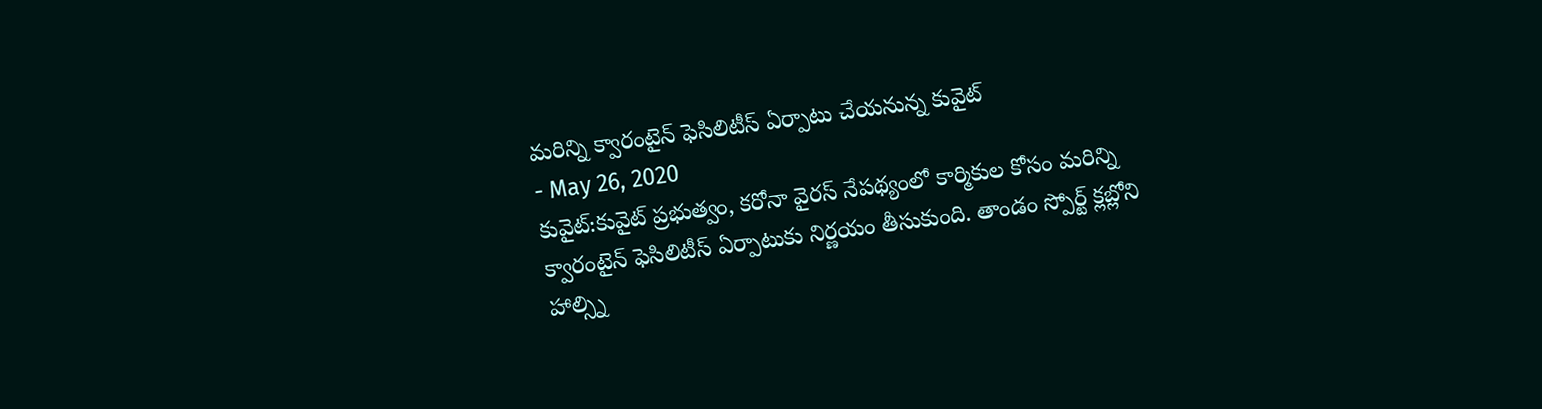మరిన్ని క్వారంటైన్ ఫెసిలిటీస్ ఏర్పాటు చేయనున్న కువైట్
- May 26, 2020
కువైట్:కువైట్ ప్రభుత్వం, కరోనా వైరస్ నేపథ్యంలో కార్మికుల కోసం మరిన్ని క్వారంటైన్ ఫెసిలిటీస్ ఏర్పాటుకు నిర్ణయం తీసుకుంది. తాండం స్పోర్ట్ క్లబ్లోని హాల్స్ని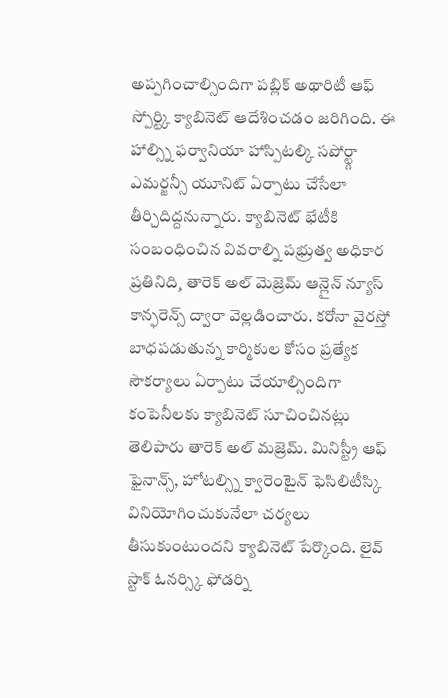అప్పగించాల్సిందిగా పబ్లిక్ అథారిటీ ఆఫ్ స్పోర్ట్కి క్యాబినెట్ ఆదేశించడం జరిగింది. ఈ హాల్స్ని ఫర్వానియా హాస్పిటల్కి సపోర్ట్గా ఎమర్జన్సీ యూనిట్ ఏర్పాటు చేసేలా తీర్చిదిద్దనున్నారు. క్యాబినెట్ భేటీకి సంబంధించిన వివరాల్ని పభ్రుత్వ అధికార ప్రతినిది¸ తారెక్ అల్ మెజ్రెమ్ ఆన్లైన్ న్యూస్ కాన్ఫరెన్స్ ద్వారా వెల్లడించారు. కరోనా వైరస్తో బాధపడుతున్న కార్మికుల కోసం ప్రత్యేక సౌకర్యాలు ఏర్పాటు చేయాల్సిందిగా కంపెనీలకు క్యాబినెట్ సూచించినట్లు తెలిపారు తారెక్ అల్ మజ్రెమ్. మినిస్ట్రీ ఆఫ్ ఫైనాన్స్, హోటల్స్ని క్వారెంటైన్ ఫెసిలిటీస్కి వినియోగించుకునేలా చర్యలు తీసుకుంటుందని క్యాబినెట్ పేర్కొంది. లైవ్ స్టాక్ ఓనర్స్కి ఫోడర్ని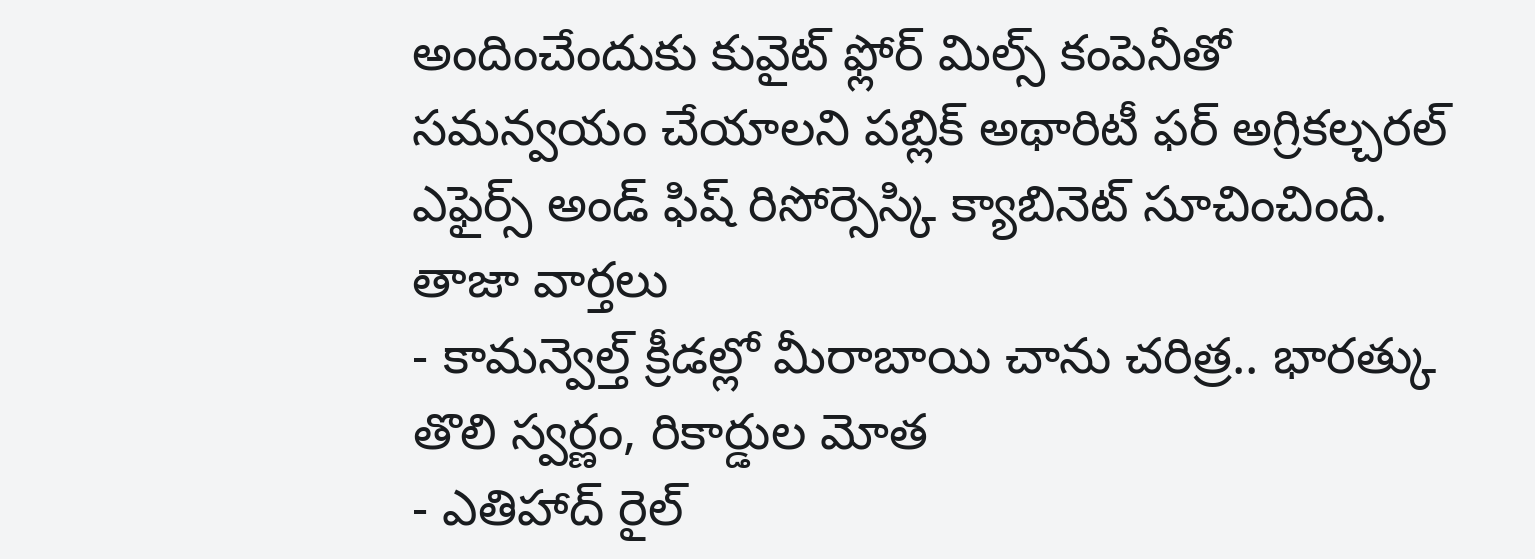అందించేందుకు కువైట్ ఫ్లోర్ మిల్స్ కంపెనీతో సమన్వయం చేయాలని పబ్లిక్ అథారిటీ ఫర్ అగ్రికల్చరల్ ఎఫైర్స్ అండ్ ఫిష్ రిసోర్సెస్కి క్యాబినెట్ సూచించింది.
తాజా వార్తలు
- కామన్వెల్త్ క్రీడల్లో మీరాబాయి చాను చరిత్ర.. భారత్కు తొలి స్వర్ణం, రికార్డుల మోత
- ఎతిహాద్ రైల్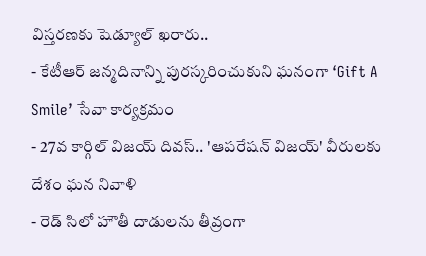విస్తరణకు షెడ్యూల్ ఖరారు..
- కేటీఆర్ జన్మదినాన్ని పురస్కరించుకుని ఘనంగా ‘Gift A Smile’ సేవా కార్యక్రమం
- 27వ కార్గిల్ విజయ్ దివస్.. 'ఆపరేషన్ విజయ్' వీరులకు దేశం ఘన నివాళి
- రెడ్ సిలో హౌతీ దాడులను తీవ్రంగా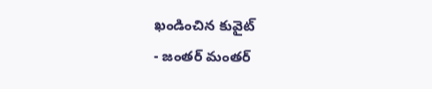ఖండించిన కువైట్
- జంతర్ మంతర్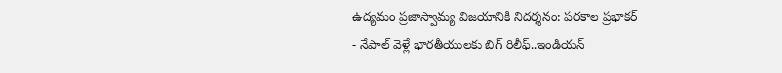ఉద్యమం ప్రజాస్వామ్య విజయానికి నిదర్శనం: పరకాల ప్రభాకర్
- నేపాల్ వెళ్లే భారతీయులకు బిగ్ రిలీఫ్..ఇండియన్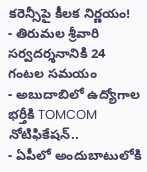కరెన్సీపై కీలక నిర్ణయం!
- తిరుమల శ్రీవారి సర్వదర్శనానికి 24 గంటల సమయం
- అబుదాబిలో ఉద్యోగాల భర్తీకి TOMCOM నోటిఫికేషన్..
- ఏపీలో అందుబాటులోకి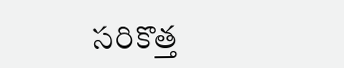సరికొత్త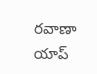రవాణా యాప్